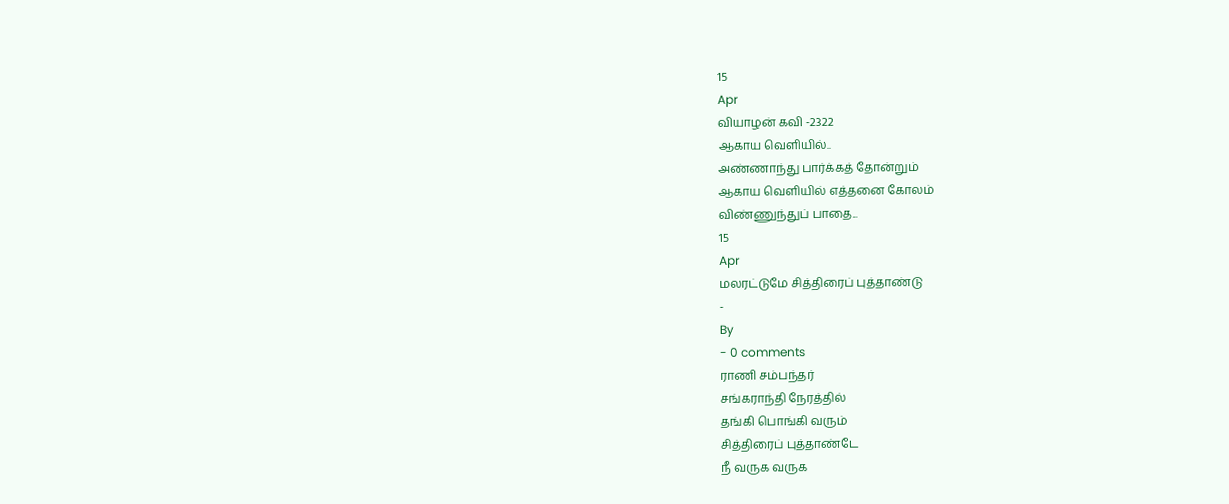15
Apr
வியாழன் கவி -2322
ஆகாய வெளியில்..
அண்ணாந்து பார்க்கத் தோன்றும்
ஆகாய வெளியில் எத்தனை கோலம்
விண்ணுந்துப் பாதை...
15
Apr
மலரட்டுமே சித்திரைப் புத்தாண்டு
-
By
- 0 comments
ராணி சம்பந்தர்
சங்கராந்தி நேரத்தில்
தங்கி பொங்கி வரும்
சித்திரைப் புத்தாண்டே
நீ வருக வருக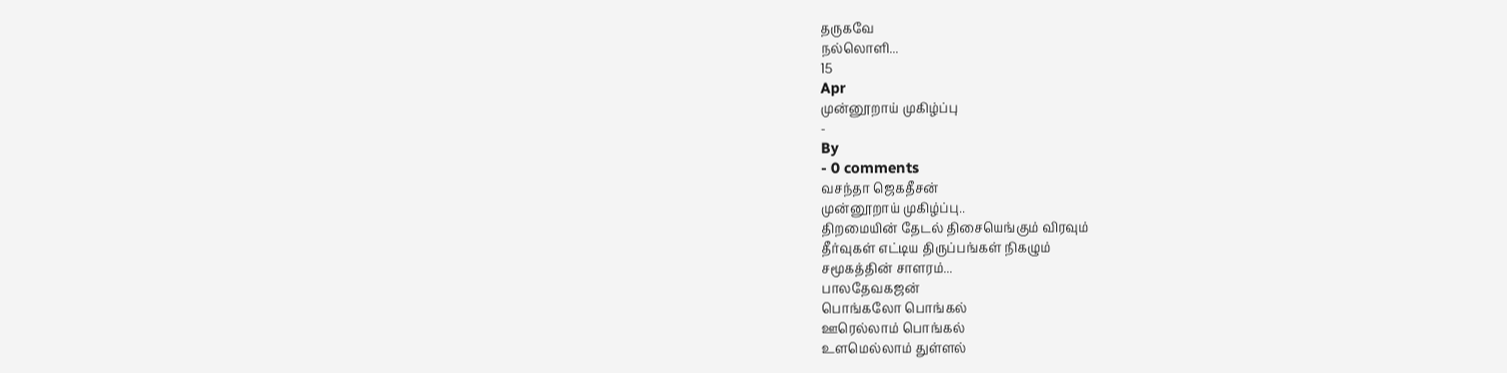தருகவே
நல்லொளி...
15
Apr
முன்னூறாய் முகிழ்ப்பு
-
By
- 0 comments
வசந்தா ஜெகதீசன்
முன்னூறாய் முகிழ்ப்பு..
திறமையின் தேடல் திசையெங்கும் விரவும்
தீர்வுகள் எட்டிய திருப்பங்கள் நிகழும்
சமூகத்தின் சாளரம்...
பாலதேவகஜன்
பொங்கலோ பொங்கல்
ஊரெல்லாம் பொங்கல்
உளமெல்லாம் துள்ளல்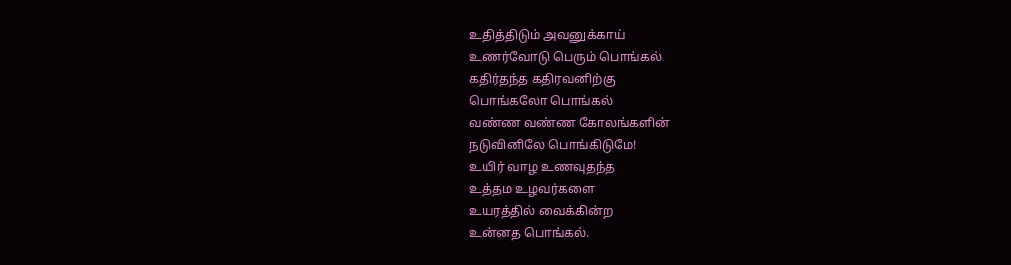உதித்திடும் அவனுக்காய்
உணர்வோடு பெரும் பொங்கல்
கதிர்தந்த கதிரவனிற்கு
பொங்கலோ பொங்கல்
வண்ண வண்ண கோலங்களின்
நடுவினிலே பொங்கிடுமே!
உயிர் வாழ உணவுதந்த
உத்தம உழவர்களை
உயரத்தில் வைக்கின்ற
உன்னத பொங்கல்.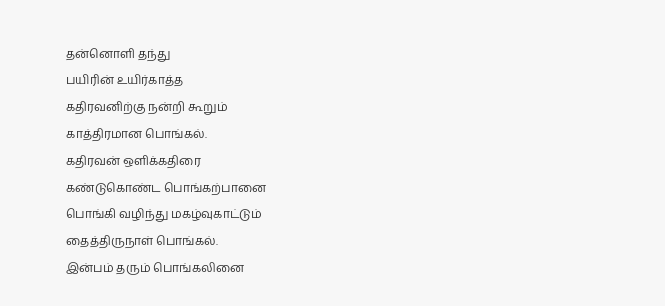தன்னொளி தந்து
பயிரின் உயிர்காத்த
கதிரவனிற்கு நன்றி கூறும்
காத்திரமான பொங்கல்.
கதிரவன் ஒளிக்கதிரை
கண்டுகொண்ட பொங்கற்பானை
பொங்கி வழிந்து மகழ்வுகாட்டும்
தைத்திருநாள் பொங்கல்.
இன்பம் தரும் பொங்கலினை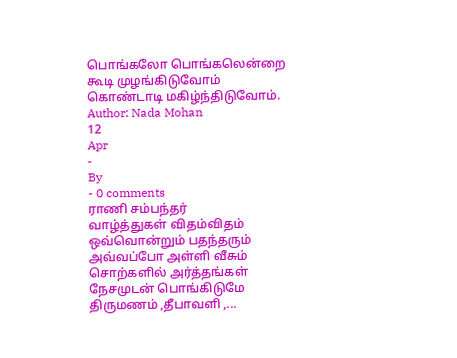பொங்கலோ பொங்கலென்றை
கூடி முழங்கிடுவோம்
கொண்டாடி மகிழ்ந்திடுவோம்.
Author: Nada Mohan
12
Apr
-
By
- 0 comments
ராணி சம்பந்தர்
வாழ்த்துகள் விதம்விதம்
ஒவ்வொன்றும் பதந்தரும்
அவ்வப்போ அள்ளி வீசும்
சொற்களில் அர்த்தங்கள்
நேசமுடன் பொங்கிடுமே
திருமணம் ,தீபாவளி ,...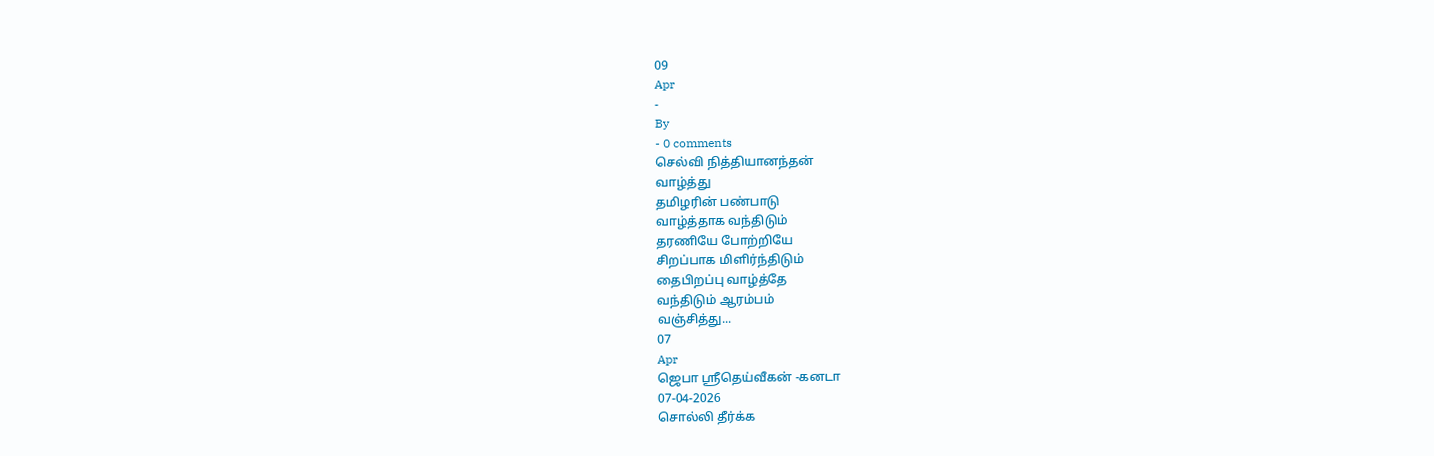09
Apr
-
By
- 0 comments
செல்வி நித்தியானந்தன்
வாழ்த்து
தமிழரின் பண்பாடு
வாழ்த்தாக வந்திடும்
தரணியே போற்றியே
சிறப்பாக மிளிர்ந்திடும்
தைபிறப்பு வாழ்த்தே
வந்திடும் ஆரம்பம்
வஞ்சித்து...
07
Apr
ஜெபா ஸ்ரீதெய்வீகன் -கனடா
07-04-2026
சொல்லி தீர்க்க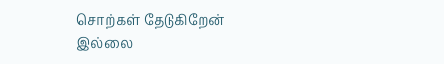சொற்கள் தேடுகிறேன்
இல்லை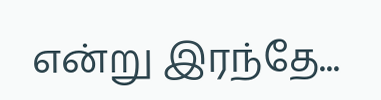என்று இரந்தே...